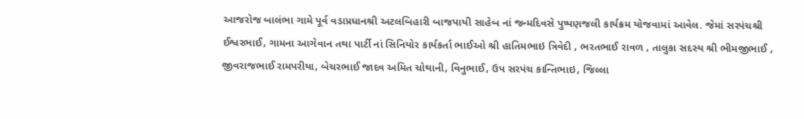આજરોજ બાલંભા ગામે પૂર્વ વડાપ્રધાનશ્રી અટલબિહારી બાજપાયી સાહેબ નાં જન્મદિવસે પુષ્પણજલી કાર્યક્રમ યોજવામાં આવેલ. જેમાં સરપંચશ્રી ઈશ્વરભાઈ, ગામના આગેવાન તથા પાર્ટી નાં સિનિયોર કાર્યકર્તા ભાઈઓ શ્રી હાતિમભાઇ ત્રિવેદી , ભરતભાઈ રાવળ , તાલુકા સદસ્ય શ્રી ભીમજીભાઈ , જીવરાજભાઈ રામપરીયા, બેચરભાઈ જાદવ અમિત ચોથાની, વિનુભાઈ, ઉપ સરપંચ કાન્તિભાઇ, જિલ્લા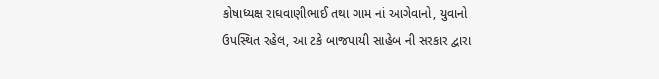કોષાધ્યક્ષ રાઘવાણીભાઈ તથા ગામ નાં આગેવાનો, યુવાનો ઉપસ્થિત રહેલ, આ ટકે બાજપાયી સાહેબ ની સરકાર દ્વારા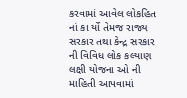કરવામાં આવેલ લોકહિત નાં કા ર્યો તેમજ રાજ્ય સરકાર તથા કેન્દ્ર સરકાર ની વિવિધ લોક કલ્યાણ લક્ષી યોજના ઓ ની માહિતી આપવામાં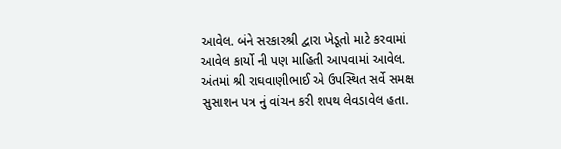આવેલ. બંને સરકારશ્રી દ્વારા ખેડૂતો માટે કરવામાં આવેલ કાર્યો ની પણ માહિતી આપવામાં આવેલ. અંતમાં શ્રી રાઘવાણીભાઈ એ ઉપસ્થિત સર્વે સમક્ષ સુસાશન પત્ર નું વાંચન કરી શપથ લેવડાવેલ હતા.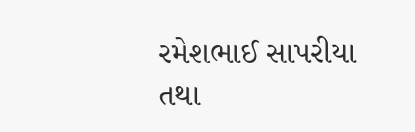રમેશભાઈ સાપરીયા તથા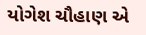યોગેશ ચૌહાણ એ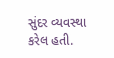સુંદર વ્યવસ્થા કરેલ હતી.